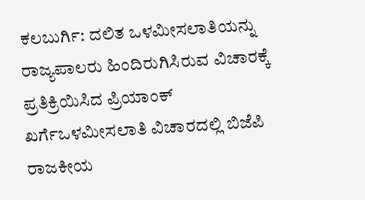ಕಲಬುರ್ಗಿ: ದಲಿತ ಒಳಮೀಸಲಾತಿಯನ್ನು ರಾಜ್ಯಪಾಲರು ಹಿಂದಿರುಗಿಸಿರುವ ವಿಚಾರಕ್ಕೆ ಪ್ರತಿಕ್ರಿಯಿಸಿದ ಪ್ರಿಯಾಂಕ್ ಖರ್ಗೆಒಳಮೀಸಲಾತಿ ವಿಚಾರದಲ್ಲಿ ಬಿಜೆಪಿ ರಾಜಕೀಯ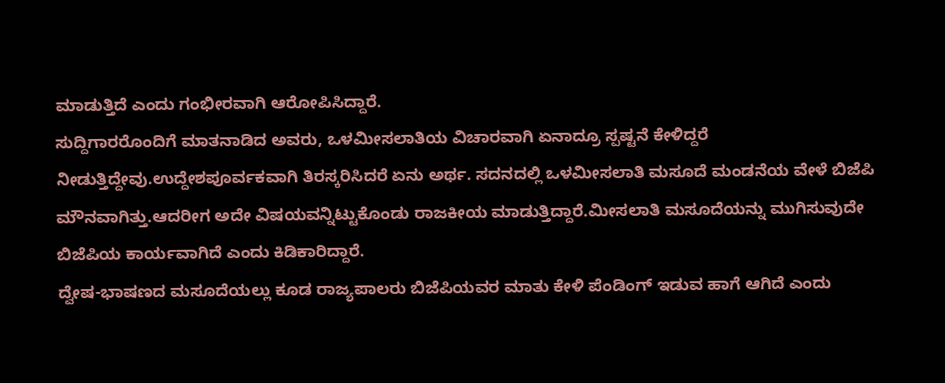ಮಾಡುತ್ತಿದೆ ಎಂದು ಗಂಭೀರವಾಗಿ ಆರೋಪಿಸಿದ್ದಾರೆ.
ಸುದ್ದಿಗಾರರೊಂದಿಗೆ ಮಾತನಾಡಿದ ಅವರು, ಒಳಮೀಸಲಾತಿಯ ವಿಚಾರವಾಗಿ ಏನಾದ್ರೂ ಸ್ಪಷ್ಟನೆ ಕೇಳಿದ್ದರೆ ನೀಡುತ್ತಿದ್ದೇವು.ಉದ್ದೇಶಪೂರ್ವಕವಾಗಿ ತಿರಸ್ಕರಿಸಿದರೆ ಏನು ಅರ್ಥ. ಸದನದಲ್ಲಿ ಒಳಮೀಸಲಾತಿ ಮಸೂದೆ ಮಂಡನೆಯ ವೇಳೆ ಬಿಜೆಪಿ ಮೌನವಾಗಿತ್ತು.ಆದರೀಗ ಅದೇ ವಿಷಯವನ್ನಿಟ್ಟುಕೊಂಡು ರಾಜಕೀಯ ಮಾಡುತ್ತಿದ್ದಾರೆ.ಮೀಸಲಾತಿ ಮಸೂದೆಯನ್ನು ಮುಗಿಸುವುದೇ ಬಿಜೆಪಿಯ ಕಾರ್ಯವಾಗಿದೆ ಎಂದು ಕಿಡಿಕಾರಿದ್ದಾರೆ.
ದ್ವೇಷ-ಭಾಷಣದ ಮಸೂದೆಯಲ್ಲು ಕೂಡ ರಾಜ್ಯಪಾಲರು ಬಿಜೆಪಿಯವರ ಮಾತು ಕೇಳಿ ಪೆಂಡಿಂಗ್ ಇಡುವ ಹಾಗೆ ಆಗಿದೆ ಎಂದು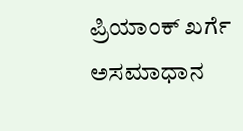ಪ್ರಿಯಾಂಕ್ ಖರ್ಗೆ ಅಸಮಾಧಾನ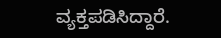ವ್ಯಕ್ತಪಡಿಸಿದ್ದಾರೆ.